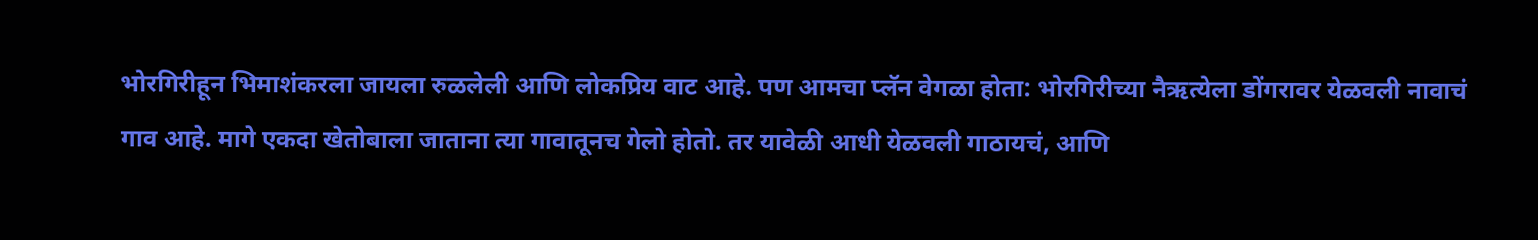भोरगिरीहून भिमाशंकरला जायला रुळलेली आणि लोकप्रिय वाट आहे. पण आमचा प्लॅन वेगळा होता: भोरगिरीच्या नैऋत्येला डोंगरावर येळवली नावाचं गाव आहे. मागे एकदा खेतोबाला जाताना त्या गावातूनच गेलो होतो. तर यावेळी आधी येळवली गाठायचं, आणि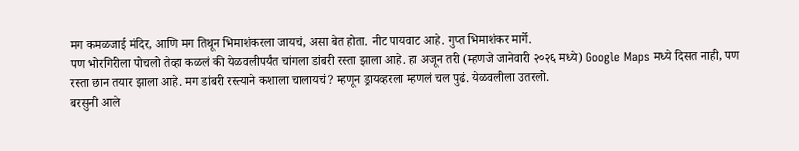मग कमळजाई मंदिर, आणि मग तिथून भिमाशंकरला जायचं, असा बेत होता. नीट पायवाट आहे. गुप्त भिमाशंकर मार्गे.
पण भोरगिरीला पोचलो तेव्हा कळलं की येळवलीपर्यंत चांगला डांबरी रस्ता झाला आहे. हा अजून तरी (म्हणजे जानेवारी २०२६ मध्ये) Google Maps मध्ये दिसत नाही, पण रस्ता छान तयार झाला आहे. मग डांबरी रस्त्याने कशाला चालायचं? म्हणून ड्रायव्हरला म्हणलं चल पुढं. येळवलीला उतरलो.
बरसुनी आले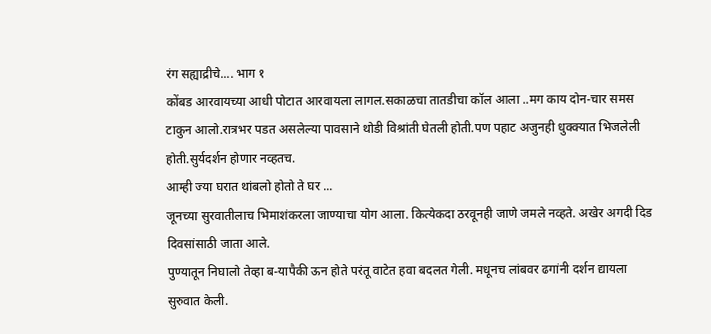रंग सह्याद्रीचे.... भाग १
कोंबड आरवायच्या आधी पोटात आरवायला लागल.सकाळचा तातडीचा कॉल आला ..मग काय दोन-चार समस टाकुन आलो.रात्रभर पडत असलेल्या पावसाने थोडी विश्रांती घेतली होती.पण पहाट अजुनही धुक्क्यात भिजलेली होती.सुर्यदर्शन होणार नव्हतच.
आम्ही ज्या घरात थांबलो होतो ते घर ...
जूनच्या सुरवातीलाच भिमाशंकरला जाण्याचा योग आला. कित्येकदा ठरवूनही जाणे जमले नव्हते. अखेर अगदी दिड दिवसांसाठी जाता आले.
पुण्यातून निघालो तेव्हा ब-यापैकी ऊन होते परंतू वाटेत हवा बदलत गेली. मधूनच लांबवर ढगांनी दर्शन द्यायला सुरुवात केली.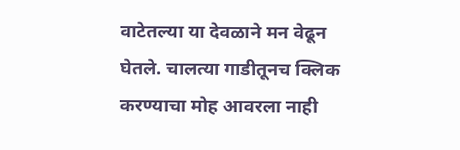वाटेतल्या या देवळाने मन वेढून घेतले. चालत्या गाडीतूनच क्लिक करण्याचा मोह आवरला नाही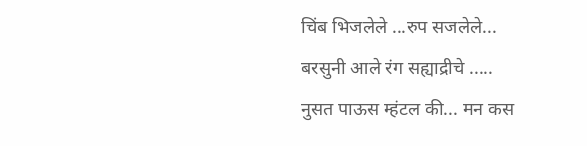चिंब भिजलेले ...रुप सजलेले...
बरसुनी आले रंग सह्याद्रीचे .....
नुसत पाऊस म्हंटल की... मन कस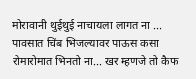मोरावानी थुईथुई नाचायला लागत ना ...
पावसात चिंब भिजल्यावर पाऊस कसा रोमारोमात भिनतो ना... खर म्हणजे तो कैफ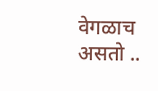वेगळाच असतो ..